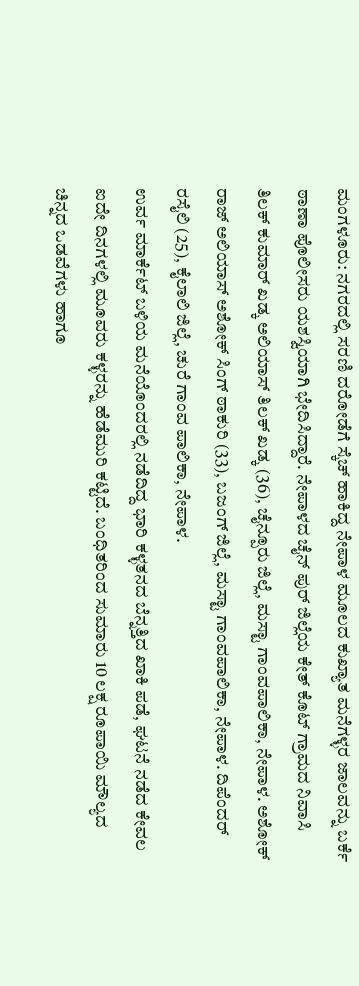ಮಂಗಳೂರು: ನಗರದಲ್ಲಿ ಸರಣಿ ದರೋಡೆಗೆ ಸ್ಕೆಚ್ ಹಾಕಿದ್ದ ನೇಪಾಳ ಮೂಲದ ಕುಖ್ಯಾತ ಮನೆಗಳ್ಳರ ಜಾಲವನ್ನು ಬರ್ಕೆ ಠಾಣಾ ಪೊಲೀಸರು ಯಶಸ್ವಿಯಾಗಿ ಭೇದಿಸಿದ್ದಾರೆ. ನೇಪಾಳದ ಚೈನ್ ಪುರ್ ಜಿಲ್ಲೆಯ ಕೇತ್ ಕೊಟ್ ಗ್ರಾಮದ ನಿವಾಸಿ ತಿಲಕ್ ಕುಮಾರ್ ಖಡ್ಕ ಅಲಿಯಾಸ್ ತಿಲಕ್ ಖಡ್ಕ (36), ಚೈನ್ಪೂರು ಜಿಲ್ಲೆ, ಮಸ್ಟಾ ಗಾಂವಪಾಲಿಕಾ, ನೇಪಾಳ. ಅಶೋಕ್ ರಾಜ್ ಅಲಿಯಾಸ್ ಅಶೋಕ್ ಸಿಂಗ್ ಠಾಕುರಿ (33), ಬಜಂಗ್ ಜಿಲ್ಲೆ, ಮಸ್ಟಾ ಗಾಂವಪಾಲಿಕಾ, ನೇಪಾಳ. ದಿಪೆಂದರ್ ರಸೈಲಿ (25), ಕೈಲಾಲಿ ಜಿಲ್ಲೆ, ಚುರೆ ಗಾಂವ ಪಾಲಿಕಾ, ನೇಪಾಳ.
ಉರ್ವ ಮಾರ್ಕೆಟ್ ಬಳಿಯ ಮನೆಯೊಂದರಲ್ಲಿ ನಡೆದಿದ್ದ ಭಾರಿ ಕಳ್ಳತನದ ಬೆನ್ನತ್ತಿದ ಖಾಕಿ ಪಡೆ, ಘಟನೆ ನಡೆದ ಕೇವಲ ಐದೇ ದಿನಗಳಲ್ಲಿ ಮೂವರು ಕಳ್ಳರನ್ನು ಹೆಡೆಮುರಿ ಕಟ್ಟಿದೆ. ಬಂಧಿತರಿಂದ ಸುಮಾರು 10 ಲಕ್ಷ ರೂಪಾಯಿ ಮೌಲ್ಯದ ಚಿನ್ನದ ಒಡವೆಗಳು ಹಾಗೂ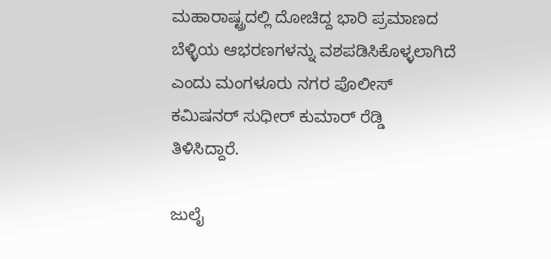ಮಹಾರಾಷ್ಟ್ರದಲ್ಲಿ ದೋಚಿದ್ದ ಭಾರಿ ಪ್ರಮಾಣದ ಬೆಳ್ಳಿಯ ಆಭರಣಗಳನ್ನು ವಶಪಡಿಸಿಕೊಳ್ಳಲಾಗಿದೆ ಎಂದು ಮಂಗಳೂರು ನಗರ ಪೊಲೀಸ್ ಕಮಿಷನರ್ ಸುಧೀರ್ ಕುಮಾರ್ ರೆಡ್ಡಿ ತಿಳಿಸಿದ್ದಾರೆ.

ಜುಲೈ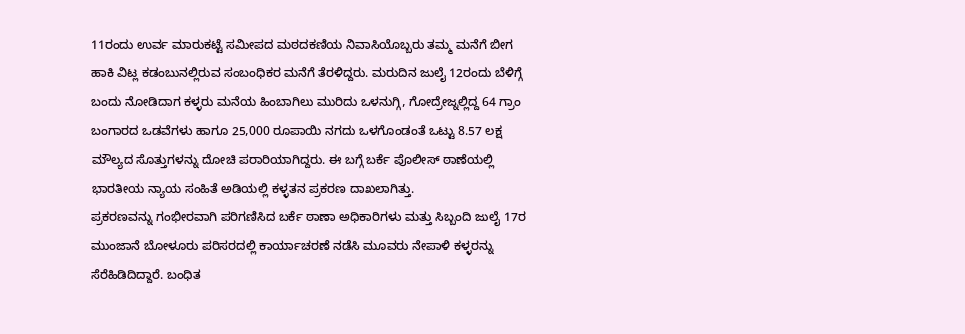11ರಂದು ಉರ್ವ ಮಾರುಕಟ್ಟೆ ಸಮೀಪದ ಮಠದಕಣಿಯ ನಿವಾಸಿಯೊಬ್ಬರು ತಮ್ಮ ಮನೆಗೆ ಬೀಗ ಹಾಕಿ ವಿಟ್ಲ ಕಡಂಬುನಲ್ಲಿರುವ ಸಂಬಂಧಿಕರ ಮನೆಗೆ ತೆರಳಿದ್ದರು. ಮರುದಿನ ಜುಲೈ 12ರಂದು ಬೆಳಿಗ್ಗೆ ಬಂದು ನೋಡಿದಾಗ ಕಳ್ಳರು ಮನೆಯ ಹಿಂಬಾಗಿಲು ಮುರಿದು ಒಳನುಗ್ಗಿ, ಗೋದ್ರೇಜ್ನಲ್ಲಿದ್ದ 64 ಗ್ರಾಂ ಬಂಗಾರದ ಒಡವೆಗಳು ಹಾಗೂ 25,000 ರೂಪಾಯಿ ನಗದು ಒಳಗೊಂಡಂತೆ ಒಟ್ಟು 8.57 ಲಕ್ಷ ಮೌಲ್ಯದ ಸೊತ್ತುಗಳನ್ನು ದೋಚಿ ಪರಾರಿಯಾಗಿದ್ದರು. ಈ ಬಗ್ಗೆ ಬರ್ಕೆ ಪೊಲೀಸ್ ಠಾಣೆಯಲ್ಲಿ ಭಾರತೀಯ ನ್ಯಾಯ ಸಂಹಿತೆ ಅಡಿಯಲ್ಲಿ ಕಳ್ಳತನ ಪ್ರಕರಣ ದಾಖಲಾಗಿತ್ತು.
ಪ್ರಕರಣವನ್ನು ಗಂಭೀರವಾಗಿ ಪರಿಗಣಿಸಿದ ಬರ್ಕೆ ಠಾಣಾ ಅಧಿಕಾರಿಗಳು ಮತ್ತು ಸಿಬ್ಬಂದಿ ಜುಲೈ 17ರ ಮುಂಜಾನೆ ಬೋಳೂರು ಪರಿಸರದಲ್ಲಿ ಕಾರ್ಯಾಚರಣೆ ನಡೆಸಿ ಮೂವರು ನೇಪಾಳಿ ಕಳ್ಳರನ್ನು ಸೆರೆಹಿಡಿದಿದ್ದಾರೆ. ಬಂಧಿತ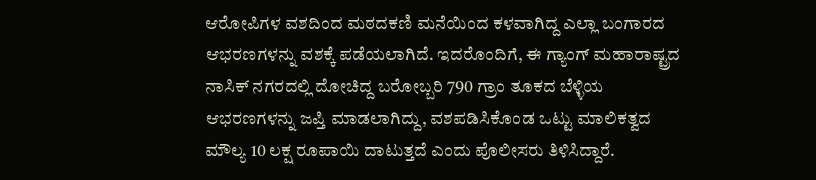ಆರೋಪಿಗಳ ವಶದಿಂದ ಮಠದಕಣಿ ಮನೆಯಿಂದ ಕಳವಾಗಿದ್ದ ಎಲ್ಲಾ ಬಂಗಾರದ ಆಭರಣಗಳನ್ನು ವಶಕ್ಕೆ ಪಡೆಯಲಾಗಿದೆ. ಇದರೊಂದಿಗೆ, ಈ ಗ್ಯಾಂಗ್ ಮಹಾರಾಷ್ಟ್ರದ ನಾಸಿಕ್ ನಗರದಲ್ಲಿ ದೋಚಿದ್ದ ಬರೋಬ್ಬರಿ 790 ಗ್ರಾಂ ತೂಕದ ಬೆಳ್ಳಿಯ ಆಭರಣಗಳನ್ನು ಜಪ್ತಿ ಮಾಡಲಾಗಿದ್ದು, ವಶಪಡಿಸಿಕೊಂಡ ಒಟ್ಟು ಮಾಲಿಕತ್ವದ ಮೌಲ್ಯ 10 ಲಕ್ಷ ರೂಪಾಯಿ ದಾಟುತ್ತದೆ ಎಂದು ಪೊಲೀಸರು ತಿಳಿಸಿದ್ದಾರೆ.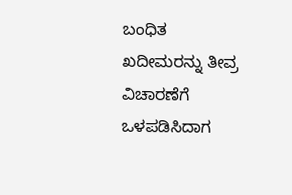ಬಂಧಿತ ಖದೀಮರನ್ನು ತೀವ್ರ ವಿಚಾರಣೆಗೆ ಒಳಪಡಿಸಿದಾಗ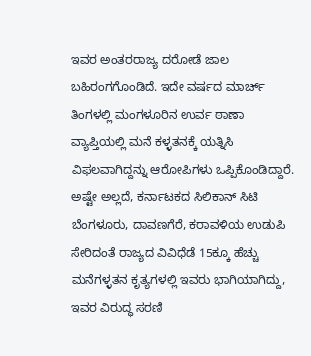ಇವರ ಅಂತರರಾಜ್ಯ ದರೋಡೆ ಜಾಲ ಬಹಿರಂಗಗೊಂಡಿದೆ. ಇದೇ ವರ್ಷದ ಮಾರ್ಚ್ ತಿಂಗಳಲ್ಲಿ ಮಂಗಳೂರಿನ ಉರ್ವ ಠಾಣಾ ವ್ಯಾಪ್ತಿಯಲ್ಲಿ ಮನೆ ಕಳ್ಳತನಕ್ಕೆ ಯತ್ನಿಸಿ ವಿಫಲವಾಗಿದ್ದನ್ನು ಆರೋಪಿಗಳು ಒಪ್ಪಿಕೊಂಡಿದ್ದಾರೆ.
ಅಷ್ಟೇ ಅಲ್ಲದೆ, ಕರ್ನಾಟಕದ ಸಿಲಿಕಾನ್ ಸಿಟಿ ಬೆಂಗಳೂರು, ದಾವಣಗೆರೆ, ಕರಾವಳಿಯ ಉಡುಪಿ ಸೇರಿದಂತೆ ರಾಜ್ಯದ ವಿವಿಧೆಡೆ 15ಕ್ಕೂ ಹೆಚ್ಚು ಮನೆಗಳ್ಳತನ ಕೃತ್ಯಗಳಲ್ಲಿ ಇವರು ಭಾಗಿಯಾಗಿದ್ದು, ಇವರ ವಿರುದ್ಧ ಸರಣಿ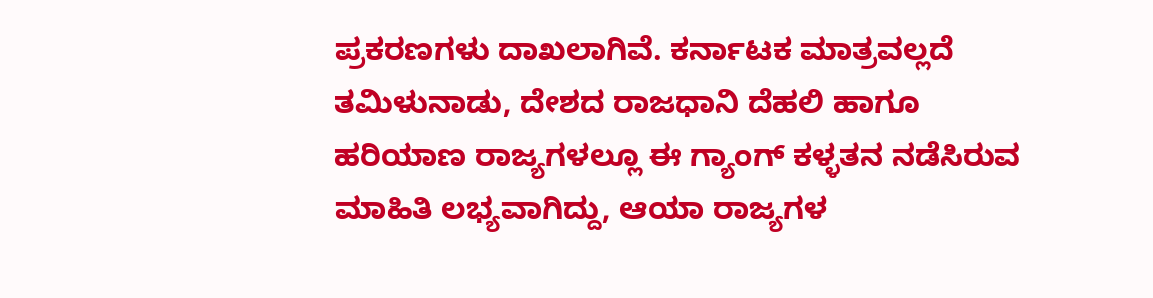ಪ್ರಕರಣಗಳು ದಾಖಲಾಗಿವೆ. ಕರ್ನಾಟಕ ಮಾತ್ರವಲ್ಲದೆ ತಮಿಳುನಾಡು, ದೇಶದ ರಾಜಧಾನಿ ದೆಹಲಿ ಹಾಗೂ ಹರಿಯಾಣ ರಾಜ್ಯಗಳಲ್ಲೂ ಈ ಗ್ಯಾಂಗ್ ಕಳ್ಳತನ ನಡೆಸಿರುವ ಮಾಹಿತಿ ಲಭ್ಯವಾಗಿದ್ದು, ಆಯಾ ರಾಜ್ಯಗಳ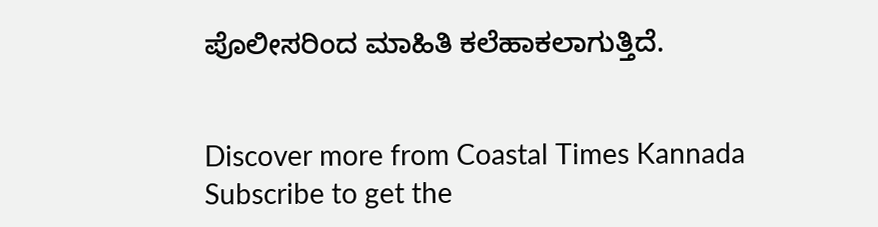ಪೊಲೀಸರಿಂದ ಮಾಹಿತಿ ಕಲೆಹಾಕಲಾಗುತ್ತಿದೆ.


Discover more from Coastal Times Kannada
Subscribe to get the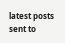latest posts sent to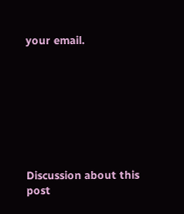your email.








Discussion about this post